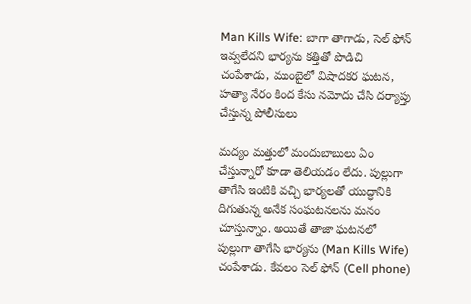Man Kills Wife: బాగా తాగాడు, సెల్ ఫోన్ ఇవ్వలేదని భార్యను కత్తితో పొడిచి చంపేశాడు, ముంబైలో విషాదకర ఘటన, హత్యా నేరం కింద కేసు నమోదు చేసి దర్యాప్తు చేస్తున్న పోలీసులు

మద్యం మత్తులో మందుబాబులు ఏం చేస్తున్నారో కూడా తెలియడం లేదు. పుల్లుగా తాగేసి ఇంటికి వచ్చి భార్యలతో యుద్ధానికి దిగుతున్న అనేక సంఘటనలను మనం చూస్తున్నాం. అయితే తాజా ఘటనలో పుల్లుగా తాగేసి భార్యను (Man Kills Wife) చంపేశాడు. కేవలం సెల్ ఫోన్ (Cell phone)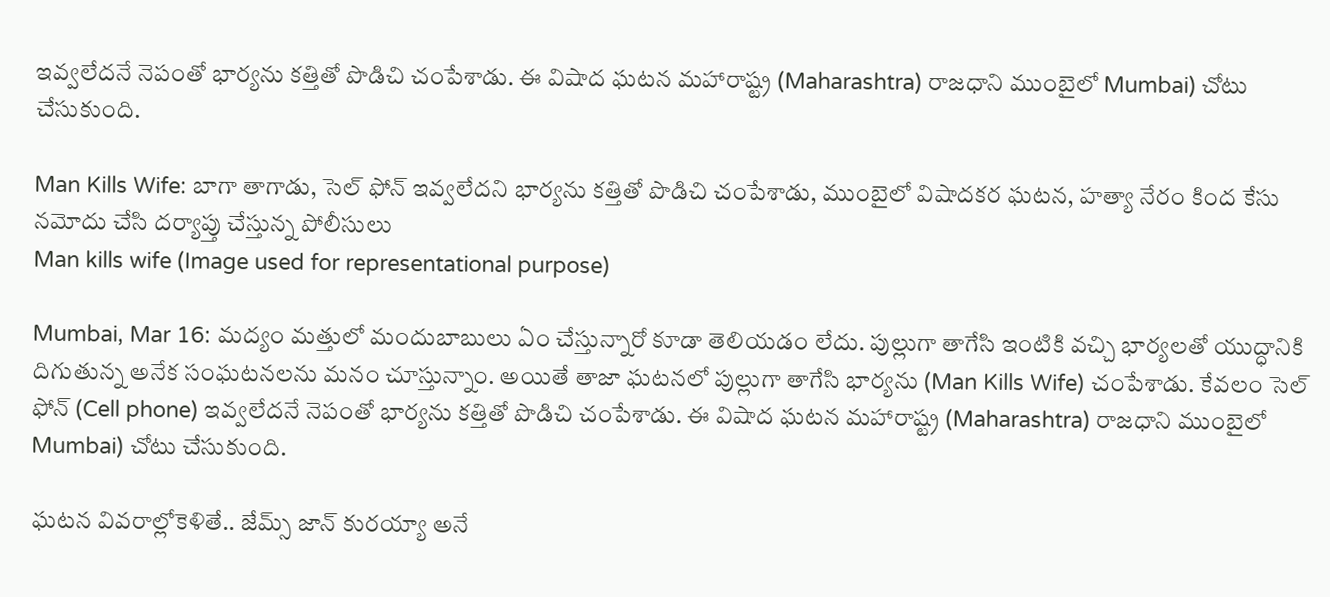ఇవ్వలేదనే నెపంతో భార్యను కత్తితో పొడిచి చంపేశాడు. ఈ విషాద ఘటన మహారాష్ట్ర (Maharashtra) రాజధాని ముంబైలో Mumbai) చోటు చేసుకుంది.

Man Kills Wife: బాగా తాగాడు, సెల్ ఫోన్ ఇవ్వలేదని భార్యను కత్తితో పొడిచి చంపేశాడు, ముంబైలో విషాదకర ఘటన, హత్యా నేరం కింద కేసు నమోదు చేసి దర్యాప్తు చేస్తున్న పోలీసులు
Man kills wife (Image used for representational purpose)

Mumbai, Mar 16: మద్యం మత్తులో మందుబాబులు ఏం చేస్తున్నారో కూడా తెలియడం లేదు. పుల్లుగా తాగేసి ఇంటికి వచ్చి భార్యలతో యుద్ధానికి దిగుతున్న అనేక సంఘటనలను మనం చూస్తున్నాం. అయితే తాజా ఘటనలో పుల్లుగా తాగేసి భార్యను (Man Kills Wife) చంపేశాడు. కేవలం సెల్ ఫోన్ (Cell phone) ఇవ్వలేదనే నెపంతో భార్యను కత్తితో పొడిచి చంపేశాడు. ఈ విషాద ఘటన మహారాష్ట్ర (Maharashtra) రాజధాని ముంబైలో Mumbai) చోటు చేసుకుంది.

ఘటన వివరాల్లోకెళితే.. జేమ్స్ జాన్ కురయ్యా అనే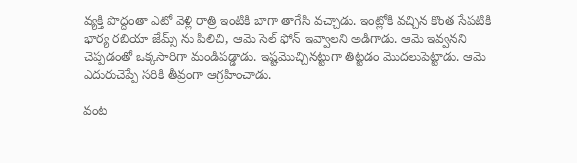వ్యక్తి పొద్దంతా ఎటో వెళ్లి రాత్రి ఇంటికి బాగా తాగేసి వచ్చాడు. ఇంట్లోకి వచ్చిన కొంత సేపటికి భార్య రబియా జేమ్స్ ను పిలిచి, ఆమె సెల్ ఫోన్ ఇవ్వాలని అడిగాడు. ఆమె ఇవ్వనని చెప్పడంతో ఒక్కసారిగా మండిపడ్డాడు. ఇష్టమొచ్చినట్టుగా తిట్టడం మొదలుపెట్టాడు. ఆమె ఎదురుచెప్పే సరికి తీవ్రంగా ఆగ్రహించాడు.

వంట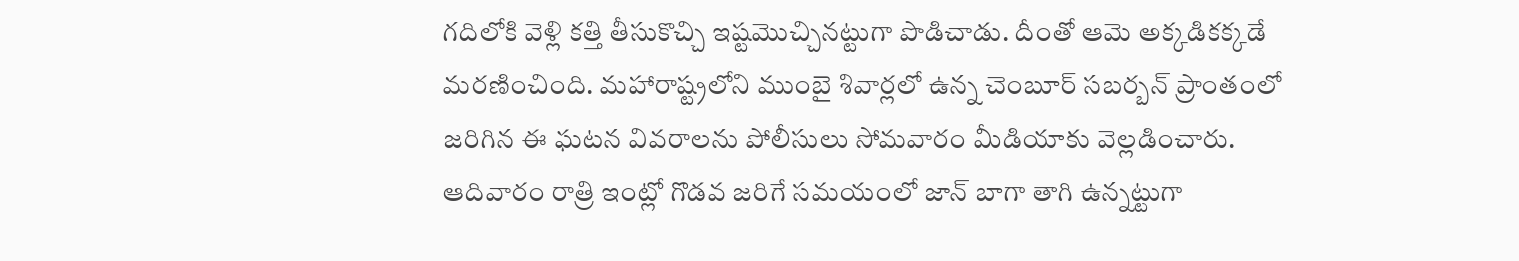గదిలోకి వెళ్లి కత్తి తీసుకొచ్చి ఇష్టమొచ్చినట్టుగా పొడిచాడు. దీంతో ఆమె అక్కడికక్కడే మరణించింది. మహారాష్ట్రలోని ముంబై శివార్లలో ఉన్న చెంబూర్ సబర్బన్ ప్రాంతంలో జరిగిన ఈ ఘటన వివరాలను పోలీసులు సోమవారం మీడియాకు వెల్లడించారు. ఆదివారం రాత్రి ఇంట్లో గొడవ జరిగే సమయంలో జాన్ బాగా తాగి ఉన్నట్టుగా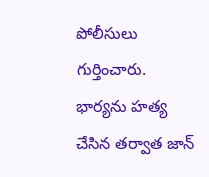పోలీసులు గుర్తించారు. భార్యను హత్య చేసిన తర్వాత జాన్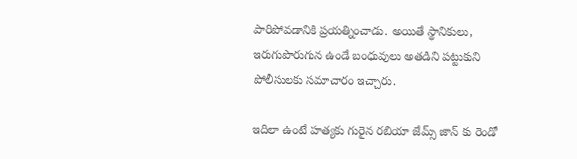పారిపోవడానికి ప్రయత్నించాడు. అయితే స్థానికులు, ఇరుగుపొరుగున ఉండే బంధువులు అతడిని పట్టుకుని పోలీసులకు సమాచారం ఇచ్చారు.

ఇదిలా ఉంటే హత్యకు గురైన రబియా జేమ్స్ జాన్ కు రెండో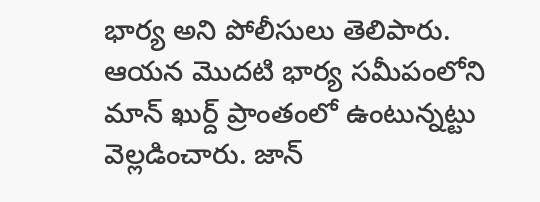భార్య అని పోలీసులు తెలిపారు. ఆయన మొదటి భార్య సమీపంలోని మాన్ ఖుర్ద్ ప్రాంతంలో ఉంటున్నట్టు వెల్లడించారు. జాన్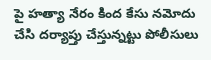పై హత్యా నేరం కింద కేసు నమోదు చేసి దర్యాప్తు చేస్తున్నట్టు పోలీసులు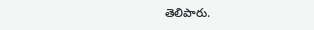తెలిపారు.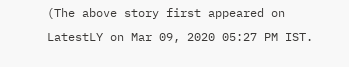(The above story first appeared on LatestLY on Mar 09, 2020 05:27 PM IST.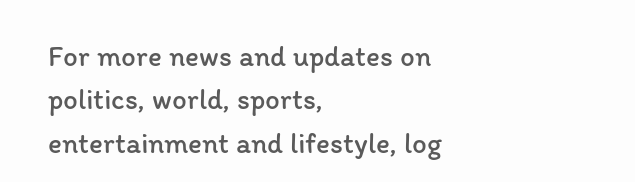For more news and updates on politics, world, sports, entertainment and lifestyle, log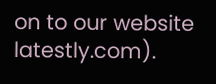on to our website latestly.com).